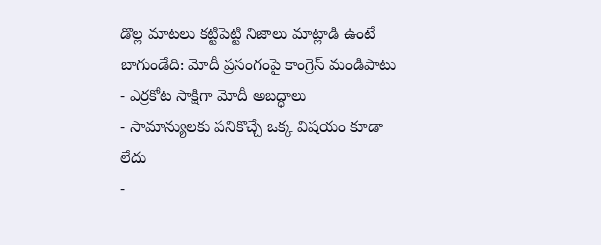డొల్ల మాటలు కట్టిపెట్టి నిజాలు మాట్లాడి ఉంటే బాగుండేది: మోదీ ప్రసంగంపై కాంగ్రెస్ మండిపాటు
- ఎర్రకోట సాక్షిగా మోదీ అబద్ధాలు
- సామాన్యులకు పనికొచ్చే ఒక్క విషయం కూడా లేదు
-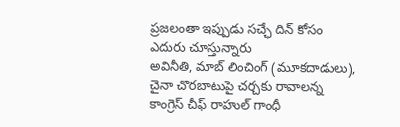ప్రజలంతా ఇప్పుడు సచ్ఛే దిన్ కోసం ఎదురు చూస్తున్నారు
అవినీతి, మాబ్ లించింగ్ (మూకదాడులు), చైనా చొరబాటుపై చర్చకు రావాలన్న కాంగ్రెస్ చీఫ్ రాహుల్ గాంధీ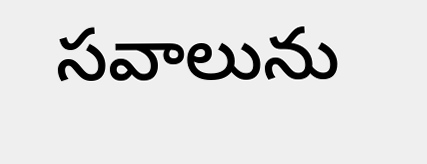సవాలును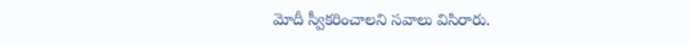మోదీ స్వీకరించాలని సవాలు విసిరారు.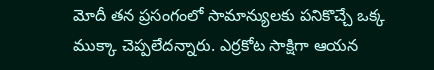మోదీ తన ప్రసంగంలో సామాన్యులకు పనికొచ్చే ఒక్క ముక్కా చెప్పలేదన్నారు. ఎర్రకోట సాక్షిగా ఆయన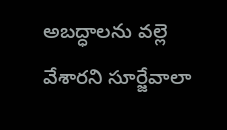అబద్ధాలను వల్లె వేశారని సూర్జేవాలా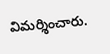విమర్శించారు.